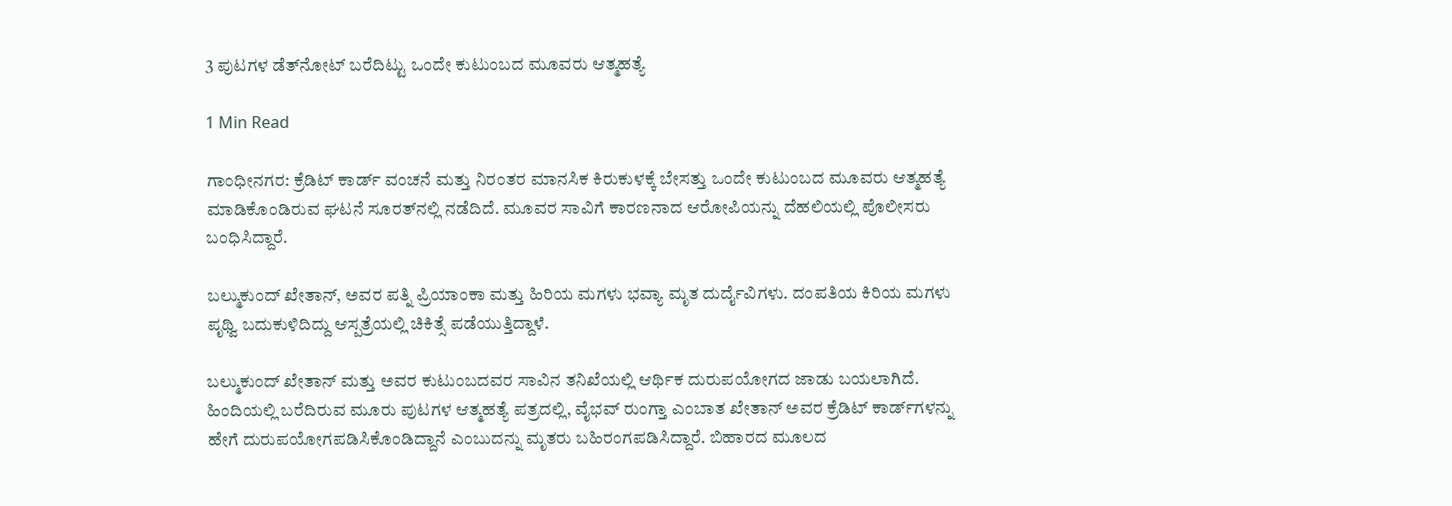3 ಪುಟಗಳ ಡೆತ್‌ನೋಟ್‌ ಬರೆದಿಟ್ಟು ಒಂದೇ ಕುಟುಂಬದ ಮೂವರು ಆತ್ಮಹತ್ಯೆ

1 Min Read

ಗಾಂಧೀನಗರ: ಕ್ರೆಡಿಟ್‌ ಕಾರ್ಡ್‌ ವಂಚನೆ ಮತ್ತು ನಿರಂತರ ಮಾನಸಿಕ ಕಿರುಕುಳಕ್ಕೆ ಬೇಸತ್ತು ಒಂದೇ ಕುಟುಂಬದ ಮೂವರು ಆತ್ಮಹತ್ಯೆ ಮಾಡಿಕೊಂಡಿರುವ ಘಟನೆ ಸೂರತ್‌ನಲ್ಲಿ ನಡೆದಿದೆ. ಮೂವರ ಸಾವಿಗೆ ಕಾರಣನಾದ ಆರೋಪಿಯನ್ನು ದೆಹಲಿಯಲ್ಲಿ ಪೊಲೀಸರು ಬಂಧಿಸಿದ್ದಾರೆ.

ಬಲ್ಮುಕುಂದ್‌ ಖೇತಾನ್‌, ಅವರ ಪತ್ನಿ ಪ್ರಿಯಾಂಕಾ ಮತ್ತು ಹಿರಿಯ ಮಗಳು ಭವ್ಯಾ ಮೃತ ದುರ್ದೈವಿಗಳು. ದಂಪತಿಯ ಕಿರಿಯ ಮಗಳು ಪೃಥ್ವಿ ಬದುಕುಳಿದಿದ್ದು ಆಸ್ಪತ್ರೆಯಲ್ಲಿ ಚಿಕಿತ್ಸೆ ಪಡೆಯುತ್ತಿದ್ದಾಳೆ.

ಬಲ್ಮುಕುಂದ್ ಖೇತಾನ್ ಮತ್ತು ಅವರ ಕುಟುಂಬದವರ ಸಾವಿನ ತನಿಖೆಯಲ್ಲಿ ಆರ್ಥಿಕ ದುರುಪಯೋಗದ ಜಾಡು ಬಯಲಾಗಿದೆ. ಹಿಂದಿಯಲ್ಲಿ ಬರೆದಿರುವ ಮೂರು ಪುಟಗಳ ಆತ್ಮಹತ್ಯೆ ಪತ್ರದಲ್ಲಿ, ವೈಭವ್‌ ರುಂಗ್ತಾ ಎಂಬಾತ ಖೇತಾನ್ ಅವರ ಕ್ರೆಡಿಟ್ ಕಾರ್ಡ್‌ಗಳನ್ನು ಹೇಗೆ ದುರುಪಯೋಗಪಡಿಸಿಕೊಂಡಿದ್ದಾನೆ ಎಂಬುದನ್ನು ಮೃತರು ಬಹಿರಂಗಪಡಿಸಿದ್ದಾರೆ. ಬಿಹಾರದ ಮೂಲದ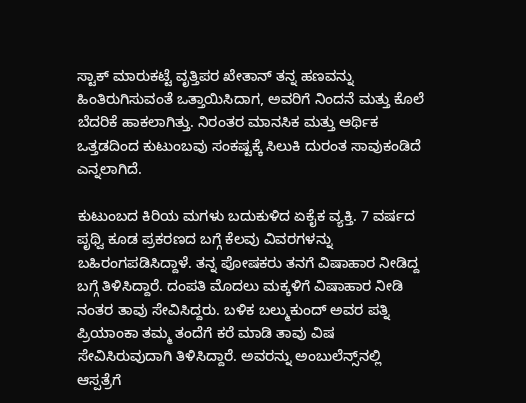ಸ್ಟಾಕ್ ಮಾರುಕಟ್ಟೆ ವೃತ್ತಿಪರ ಖೇತಾನ್ ತನ್ನ ಹಣವನ್ನು ಹಿಂತಿರುಗಿಸುವಂತೆ ಒತ್ತಾಯಿಸಿದಾಗ, ಅವರಿಗೆ ನಿಂದನೆ ಮತ್ತು ಕೊಲೆ ಬೆದರಿಕೆ ಹಾಕಲಾಗಿತ್ತು. ನಿರಂತರ ಮಾನಸಿಕ ಮತ್ತು ಆರ್ಥಿಕ ಒತ್ತಡದಿಂದ ಕುಟುಂಬವು ಸಂಕಷ್ಟಕ್ಕೆ ಸಿಲುಕಿ ದುರಂತ ಸಾವುಕಂಡಿದೆ ಎನ್ನಲಾಗಿದೆ.

ಕುಟುಂಬದ ಕಿರಿಯ ಮಗಳು ಬದುಕುಳಿದ ಏಕೈಕ ವ್ಯಕ್ತಿ. 7 ವರ್ಷದ ಪೃಥ್ವಿ ಕೂಡ ಪ್ರಕರಣದ ಬಗ್ಗೆ ಕೆಲವು ವಿವರಗಳನ್ನು ಬಹಿರಂಗಪಡಿಸಿದ್ದಾಳೆ. ತನ್ನ ಪೋಷಕರು ತನಗೆ ವಿಷಾಹಾರ ನೀಡಿದ್ದ ಬಗ್ಗೆ ತಿಳಿಸಿದ್ದಾರೆ. ದಂಪತಿ ಮೊದಲು ಮಕ್ಕಳಿಗೆ ವಿಷಾಹಾರ ನೀಡಿ ನಂತರ ತಾವು ಸೇವಿಸಿದ್ದರು. ಬಳಿಕ ಬಲ್ಮುಕುಂದ್ ಅವರ ಪತ್ನಿ ಪ್ರಿಯಾಂಕಾ ತಮ್ಮ ತಂದೆಗೆ ಕರೆ ಮಾಡಿ ತಾವು ವಿಷ ಸೇವಿಸಿರುವುದಾಗಿ ತಿಳಿಸಿದ್ದಾರೆ. ಅವರನ್ನು ಅಂಬುಲೆನ್ಸ್‌ನಲ್ಲಿ ಆಸ್ಪತ್ರೆಗೆ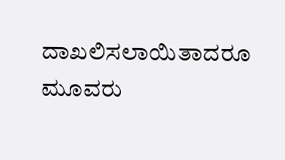ದಾಖಲಿಸಲಾಯಿತಾದರೂ ಮೂವರು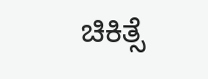ಚಿಕಿತ್ಸೆ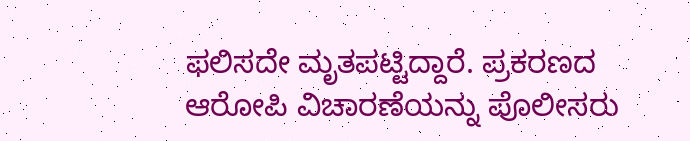ಫಲಿಸದೇ ಮೃತಪಟ್ಟಿದ್ದಾರೆ. ಪ್ರಕರಣದ ಆರೋಪಿ ವಿಚಾರಣೆಯನ್ನು ಪೊಲೀಸರು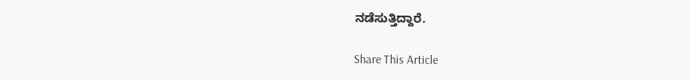ನಡೆಸುತ್ತಿದ್ದಾರೆ.

Share This Article